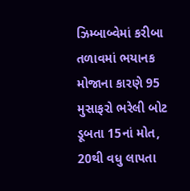ઝિમ્બાબ્વેમાં કરીબા તળાવમાં ભયાનક મોજાના કારણે 95 મુસાફરો ભરેલી બોટ ડૂબતા 15નાં મોત, 20થી વધુ લાપતા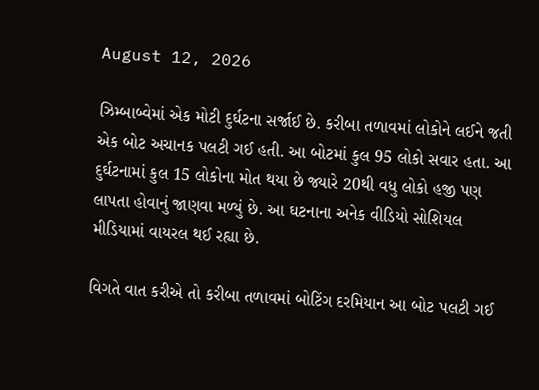August 12, 2026

ઝિમ્બાબ્વેમાં એક મોટી દુર્ઘટના સર્જાઈ છે. કરીબા તળાવમાં લોકોને લઈને જતી એક બોટ અચાનક પલટી ગઈ હતી. આ બોટમાં કુલ 95 લોકો સવાર હતા. આ દુર્ઘટનામાં કુલ 15 લોકોના મોત થયા છે જ્યારે 20થી વધુ લોકો હજી પણ લાપતા હોવાનું જાણવા મળ્યું છે. આ ઘટનાના અનેક વીડિયો સોશિયલ મીડિયામાં વાયરલ થઈ રહ્યા છે.

વિગતે વાત કરીએ તો કરીબા તળાવમાં બોટિંગ દરમિયાન આ બોટ પલટી ગઈ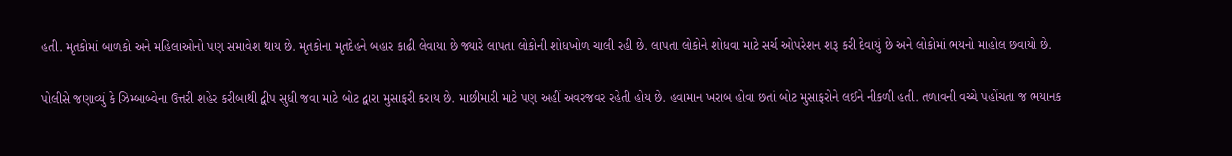હતી. મૃતકોમાં બાળકો અને મહિલાઓનો પણ સમાવેશ થાય છે. મૃતકોના મૃતદેહને બહાર કાઢી લેવાયા છે જ્યારે લાપતા લોકોની શોધખોળ ચાલી રહી છે. લાપતા લોકોને શોધવા માટે સર્ચ ઓપરેશન શરૂ કરી દેવાયું છે અને લોકોમાં ભયનો માહોલ છવાયો છે.

પોલીસે જણાવ્યું કે ઝિમ્બાબ્વેના ઉત્તરી શહેર કરીબાથી દ્વીપ સુધી જવા માટે બોટ દ્વારા મુસાફરી કરાય છે. માછીમારી માટે પણ અહીં અવરજવર રહેતી હોય છે. હવામાન ખરાબ હોવા છતાં બોટ મુસાફરોને લઈને નીકળી હતી. તળાવની વચ્ચે પહોંચતા જ ભયાનક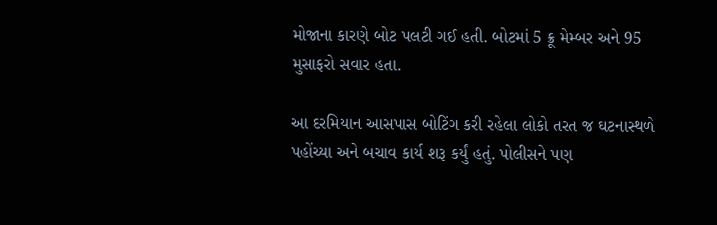મોજાના કારણે બોટ પલટી ગઈ હતી. બોટમાં 5 ક્રૂ મેમ્બર અને 95 મુસાફરો સવાર હતા.

આ દરમિયાન આસપાસ બોટિંગ કરી રહેલા લોકો તરત જ ઘટનાસ્થળે પહોંચ્યા અને બચાવ કાર્ય શરૂ કર્યું હતું. પોલીસને પણ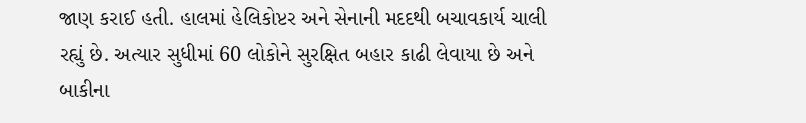જાણ કરાઈ હતી. હાલમાં હેલિકોપ્ટર અને સેનાની મદદથી બચાવકાર્ય ચાલી રહ્યું છે. અત્યાર સુધીમાં 60 લોકોને સુરક્ષિત બહાર કાઢી લેવાયા છે અને બાકીના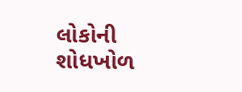લોકોની શોધખોળ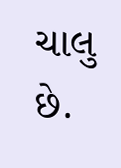ચાલુ છે.